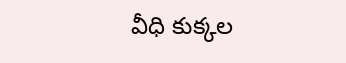వీధి కుక్కల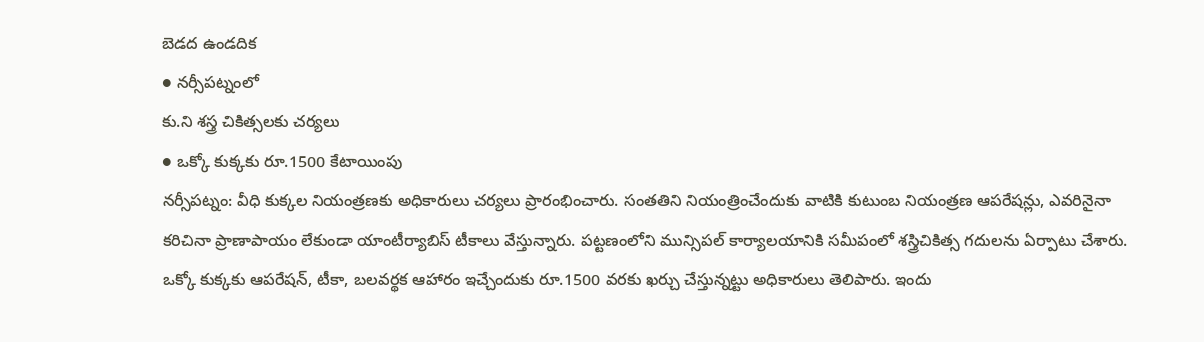బెడద ఉండదిక
● నర్సీపట్నంలో
కు.ని శస్త్ర చికిత్సలకు చర్యలు
● ఒక్కో కుక్కకు రూ.1500 కేటాయింపు
నర్సీపట్నం: వీధి కుక్కల నియంత్రణకు అధికారులు చర్యలు ప్రారంభించారు. సంతతిని నియంత్రించేందుకు వాటికి కుటుంబ నియంత్రణ ఆపరేషన్లు, ఎవరినైనా కరిచినా ప్రాణాపాయం లేకుండా యాంటీర్యాబిస్ టీకాలు వేస్తున్నారు. పట్టణంలోని మున్సిపల్ కార్యాలయానికి సమీపంలో శస్త్రిచికిత్స గదులను ఏర్పాటు చేశారు. ఒక్కో కుక్కకు ఆపరేషన్, టీకా, బలవర్థక ఆహారం ఇచ్చేందుకు రూ.1500 వరకు ఖర్చు చేస్తున్నట్టు అధికారులు తెలిపారు. ఇందు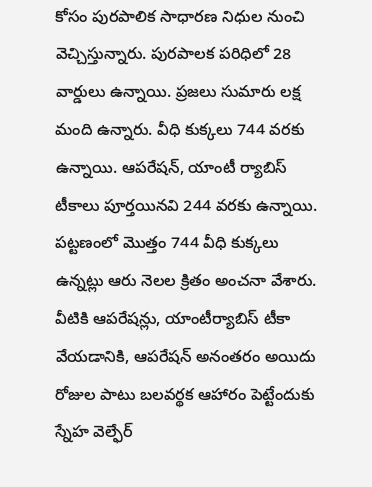కోసం పురపాలిక సాధారణ నిధుల నుంచి వెచ్చిస్తున్నారు. పురపాలక పరిధిలో 28 వార్డులు ఉన్నాయి. ప్రజలు సుమారు లక్ష మంది ఉన్నారు. వీధి కుక్కలు 744 వరకు ఉన్నాయి. ఆపరేషన్, యాంటీ ర్యాబిస్ టీకాలు పూర్తయినవి 244 వరకు ఉన్నాయి. పట్టణంలో మొత్తం 744 వీధి కుక్కలు ఉన్నట్లు ఆరు నెలల క్రితం అంచనా వేశారు. వీటికి ఆపరేషన్లు, యాంటీర్యాబిస్ టీకా వేయడానికి, ఆపరేషన్ అనంతరం అయిదు రోజుల పాటు బలవర్థక ఆహారం పెట్టేందుకు స్నేహ వెల్ఫేర్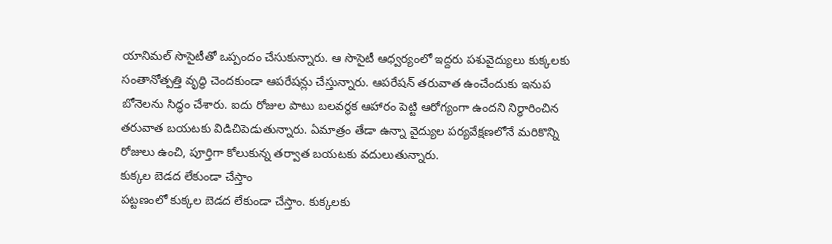యానిమల్ సొసైటీతో ఒప్పందం చేసుకున్నారు. ఆ సొసైటీ ఆధ్వర్యంలో ఇద్దరు పశువైద్యులు కుక్కలకు సంతానోత్పత్తి వృద్ధి చెందకుండా ఆపరేషన్లు చేస్తున్నారు. ఆపరేషన్ తరువాత ఉంచేందుకు ఇనుప బోనెలను సిద్ధం చేశారు. ఐదు రోజుల పాటు బలవర్థక ఆహారం పెట్టి ఆరోగ్యంగా ఉందని నిర్ధారించిన తరువాత బయటకు విడిచిపెడుతున్నారు. ఏమాత్రం తేడా ఉన్నా వైద్యుల పర్యవేక్షణలోనే మరికొన్ని రోజులు ఉంచి, పూర్తిగా కోలుకున్న తర్వాత బయటకు వదులుతున్నారు.
కుక్కల బెడద లేకుండా చేస్తాం
పట్టణంలో కుక్కల బెడద లేకుండా చేస్తాం. కుక్కలకు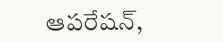ఆపరేషన్,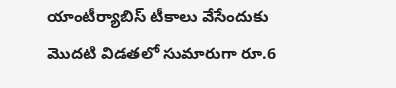యాంటీర్యాబిస్ టీకాలు వేసేందుకు మొదటి విడతలో సుమారుగా రూ.6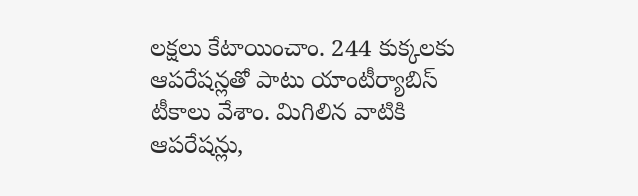లక్షలు కేటాయించాం. 244 కుక్కలకు ఆపరేషన్లతో పాటు యాంటీర్యాబిస్ టీకాలు వేశాం. మిగిలిన వాటికి ఆపరేషన్లు,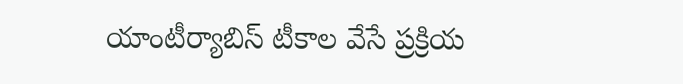యాంటీర్యాబిస్ టీకాల వేసే ప్రక్రియ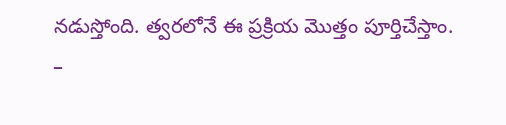నడుస్తోంది. త్వరలోనే ఈ ప్రక్రియ మొత్తం పూర్తిచేస్తాం.
–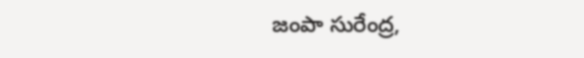జంపా సురేంద్ర,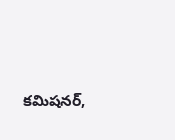కమిషనర్,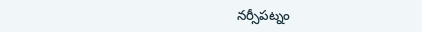నర్సీపట్నం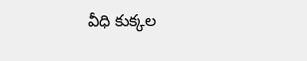వీధి కుక్కల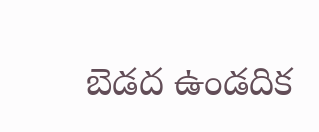బెడద ఉండదిక